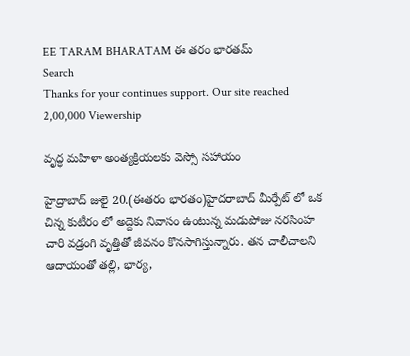EE TARAM BHARATAM ఈ తరం భారతమ్
Search
Thanks for your continues support. Our site reached 2,00,000 Viewership

వృద్ధ మహిళా అంత్యక్రియలకు వెస్సో సహాయం

హైద్రాబాద్ జులై 20.(ఈతరం భారతం)హైదరాబాద్ మీర్పేట్ లో ఒక చిన్న కుటీరం లో అద్దెకు నివాసం ఉంటున్న మడుపోజు నరసింహ చారి వడ్రంగి వృత్తితో జీవనం కొనసాగిస్తున్నారు. తన చాలీచాలని ఆదాయంతో తల్లి, భార్య,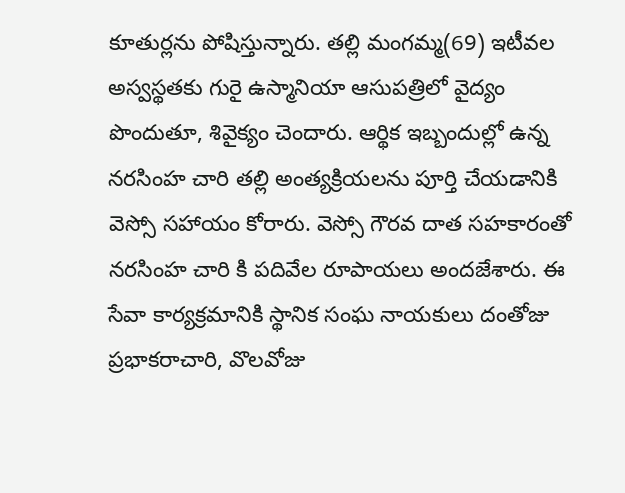కూతుర్లను పోషిస్తున్నారు. తల్లి మంగమ్మ(69) ఇటీవల అస్వస్థతకు గురై ఉస్మానియా ఆసుపత్రిలో వైద్యం పొందుతూ, శివైక్యం చెందారు. ఆర్థిక ఇబ్బందుల్లో ఉన్న నరసింహ చారి తల్లి అంత్యక్రియలను పూర్తి చేయడానికి వెస్సో సహాయం కోరారు. వెస్సో గౌరవ దాత సహకారంతో నరసింహ చారి కి పదివేల రూపాయలు అందజేశారు. ఈ సేవా కార్యక్రమానికి స్థానిక సంఘ నాయకులు దంతోజు ప్రభాకరాచారి, వొలవోజు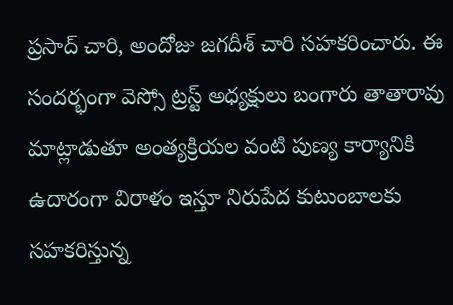ప్రసాద్ చారి, అందోజు జగదీశ్ చారి సహకరించారు. ఈ సందర్భంగా వెస్సో ట్రస్ట్ అధ్యక్షులు బంగారు తాతారావు మాట్లాడుతూ అంత్యక్రియల వంటి పుణ్య కార్యానికి ఉదారంగా విరాళం ఇస్తూ నిరుపేద కుటుంబాలకు సహకరిస్తున్న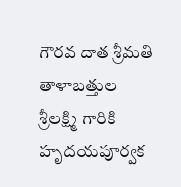గౌరవ దాత శ్రీమతి తాళాబత్తుల శ్రీలక్ష్మి గారికి హృదయపూర్వక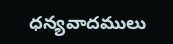ధన్యవాదములు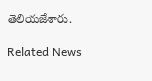తెలియజేశారు.

Related News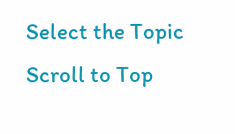Select the Topic
Scroll to Top